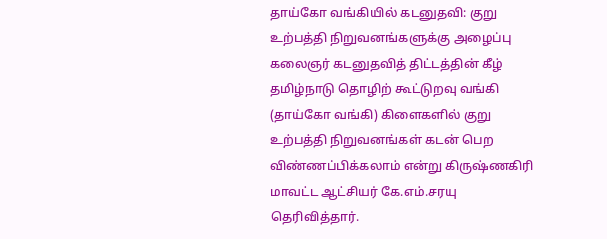தாய்கோ வங்கியில் கடனுதவி: குறு உற்பத்தி நிறுவனங்களுக்கு அழைப்பு
கலைஞர் கடனுதவித் திட்டத்தின் கீழ் தமிழ்நாடு தொழிற் கூட்டுறவு வங்கி (தாய்கோ வங்கி) கிளைகளில் குறு உற்பத்தி நிறுவனங்கள் கடன் பெற விண்ணப்பிக்கலாம் என்று கிருஷ்ணகிரி மாவட்ட ஆட்சியர் கே.எம்.சரயு தெரிவித்தார்.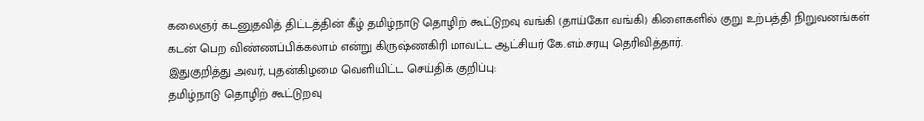கலைஞர் கடனுதவித் திட்டத்தின் கீழ் தமிழ்நாடு தொழிற் கூட்டுறவு வங்கி (தாய்கோ வங்கி) கிளைகளில் குறு உற்பத்தி நிறுவனங்கள் கடன் பெற விண்ணப்பிக்கலாம் என்று கிருஷ்ணகிரி மாவட்ட ஆட்சியர் கே.எம்.சரயு தெரிவித்தார்.
இதுகுறித்து அவர், புதன்கிழமை வெளியிட்ட செய்திக் குறிப்பு:
தமிழ்நாடு தொழிற் கூட்டுறவு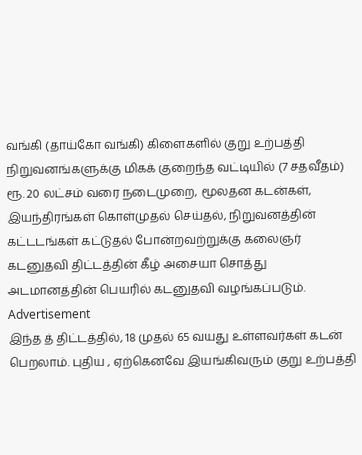வங்கி (தாய்கோ வங்கி) கிளைகளில் குறு உற்பத்தி நிறுவனங்களுக்கு மிகக் குறைந்த வட்டியில் (7 சதவீதம்) ரூ. 20 லட்சம் வரை நடைமுறை, மூலதன கடன்கள், இயந்திரங்கள் கொள்முதல் செய்தல், நிறுவனத்தின் கட்டடங்கள் கட்டுதல் போன்றவற்றுக்கு கலைஞர் கடனுதவி திட்டத்தின் கீழ் அசையா சொத்து அடமானத்தின் பெயரில் கடனுதவி வழங்கப்படும்.
Advertisement
இந்த த் திட்டத்தில், 18 முதல் 65 வயது உள்ளவர்கள் கடன் பெறலாம். புதிய , ஏற்கெனவே இயங்கிவரும் குறு உற்பத்தி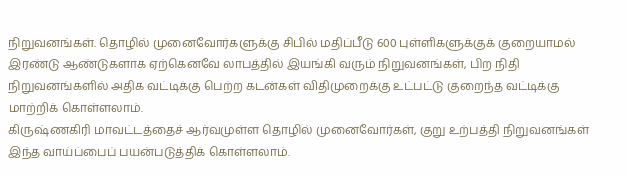நிறுவனங்கள். தொழில் முனைவோர்களுக்கு சிபில் மதிப்பீடு 600 புள்ளிகளுக்குக் குறையாமல் இரண்டு ஆண்டுகளாக ஏற்கெனவே லாபத்தில் இயங்கி வரும் நிறுவனங்கள், பிற நிதி நிறுவனங்களில் அதிக வட்டிக்கு பெற்ற கடன்கள் விதிமுறைக்கு உட்பட்டு குறைந்த வட்டிக்கு மாற்றிக் கொள்ளலாம்.
கிருஷ்ணகிரி மாவட்டத்தைச் ஆர்வமுள்ள தொழில் முனைவோர்கள், குறு உற்பத்தி நிறுவனங்கள் இந்த வாய்ப்பைப் பயன்படுத்திக் கொள்ளலாம்.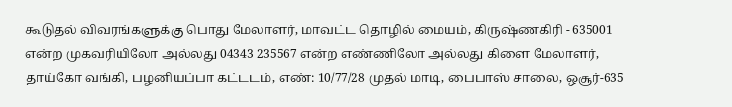கூடுதல் விவரங்களுக்கு பொது மேலாளர், மாவட்ட தொழில் மையம், கிருஷ்ணகிரி - 635001 என்ற முகவரியிலோ அல்லது 04343 235567 என்ற எண்ணிலோ அல்லது கிளை மேலாளர், தாய்கோ வங்கி, பழனியப்பா கட்டடம், எண்: 10/77/28 முதல் மாடி, பைபாஸ் சாலை, ஒசூர்-635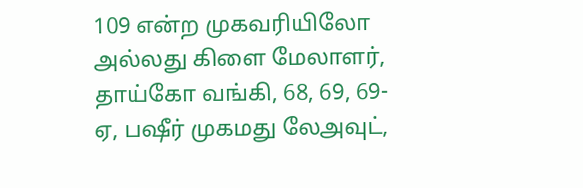109 என்ற முகவரியிலோ அல்லது கிளை மேலாளர், தாய்கோ வங்கி, 68, 69, 69-ஏ, பஷீர் முகமது லேஅவுட்,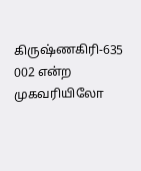கிருஷ்ணகிரி-635 002 என்ற முகவரியிலோ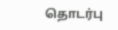தொடர்பு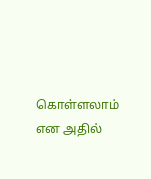கொள்ளலாம் என அதில்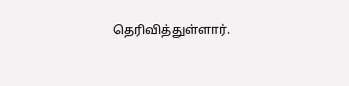தெரிவித்துள்ளார்.